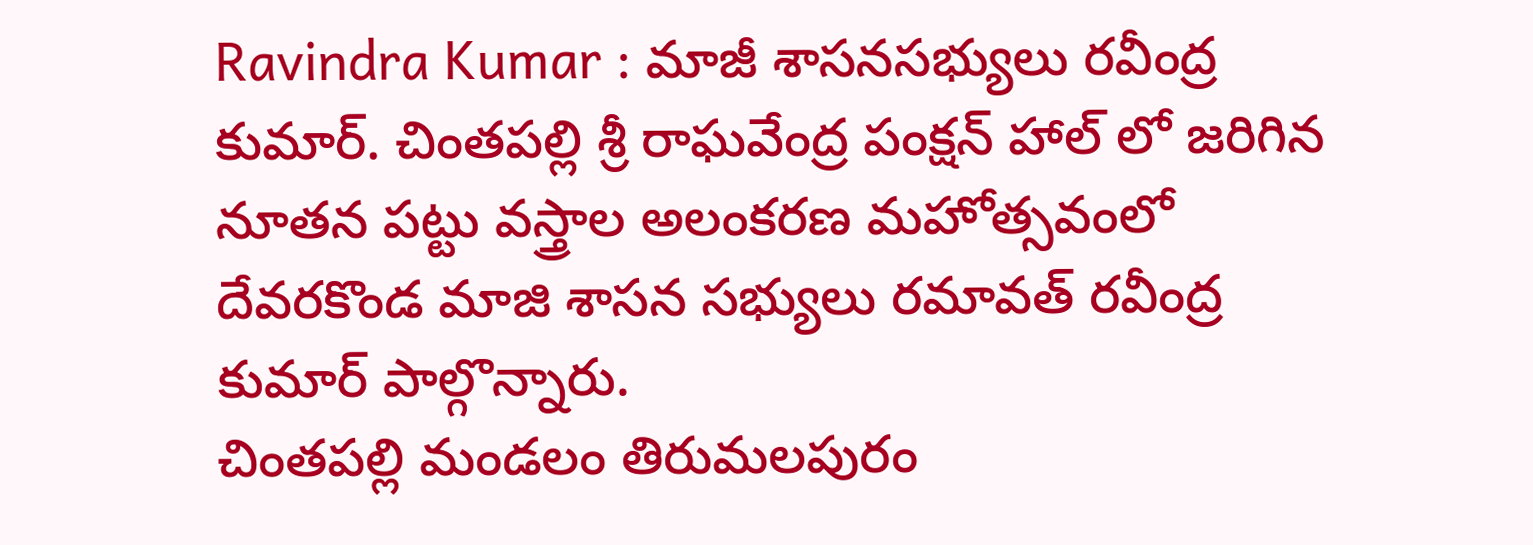Ravindra Kumar : మాజీ శాసనసభ్యులు రవీంద్ర కుమార్. చింతపల్లి శ్రీ రాఘవేంద్ర పంక్షన్ హాల్ లో జరిగిన నూతన పట్టు వస్త్రాల అలంకరణ మహోత్సవంలో దేవరకొండ మాజి శాసన సభ్యులు రమావత్ రవీంద్ర కుమార్ పాల్గొన్నారు.
చింతపల్లి మండలం తిరుమలపురం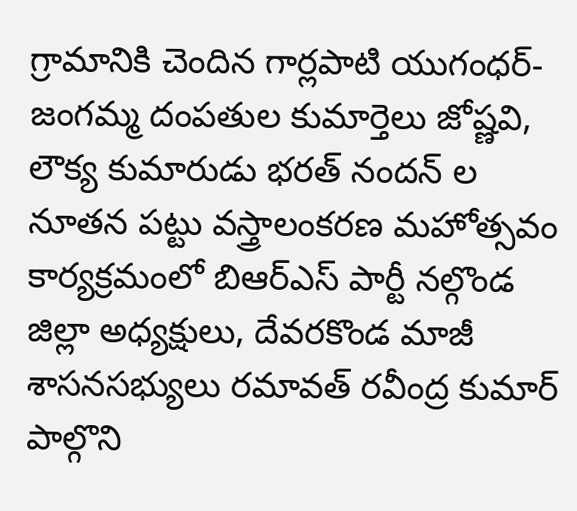గ్రామానికి చెందిన గార్లపాటి యుగంధర్-జంగమ్మ దంపతుల కుమార్తెలు జోష్ణవి, లౌక్య కుమారుడు భరత్ నందన్ ల నూతన పట్టు వస్త్రాలంకరణ మహోత్సవం కార్యక్రమంలో బిఆర్ఎస్ పార్టీ నల్గొండ జిల్లా అధ్యక్షులు, దేవరకొండ మాజీ శాసనసభ్యులు రమావత్ రవీంద్ర కుమార్ పాల్గొని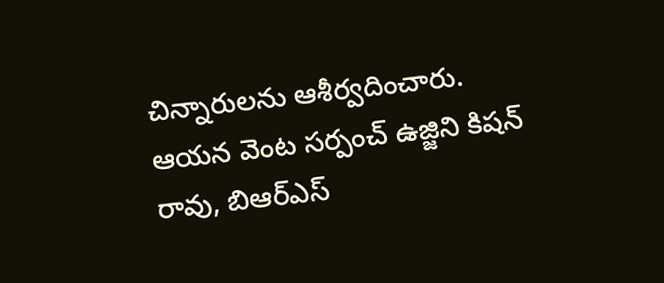చిన్నారులను ఆశీర్వదించారు.
ఆయన వెంట సర్పంచ్ ఉజ్జిని కిషన్ రావు, బిఆర్ఎస్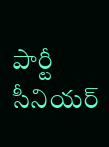పార్టీ సీనియర్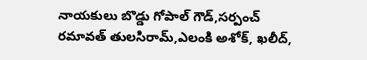నాయకులు బొడ్డు గోపాల్ గౌడ్,సర్పంచ్ రమావత్ తులసిరామ్,ఎలంకి అశోక్, ఖలీద్,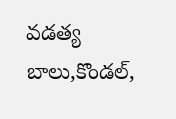వడత్య బాలు,కొండల్,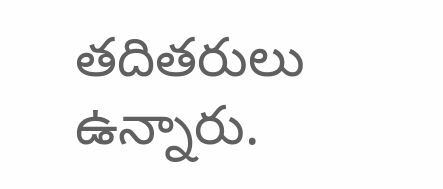తదితరులు ఉన్నారు.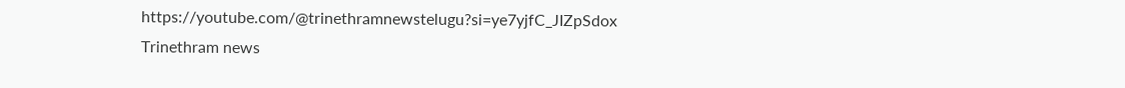https://youtube.com/@trinethramnewstelugu?si=ye7yjfC_JIZpSdox
Trinethram news